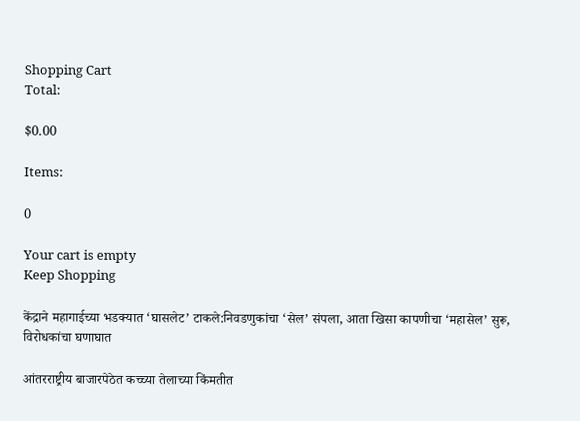Shopping Cart
Total:

$0.00

Items:

0

Your cart is empty
Keep Shopping

केंद्राने महागाईच्या भडक्यात ‘घासलेट’ टाकले:निवडणुकांचा ‘सेल’ संपला, आता खिसा कापणीचा ‘महासेल’ सुरू, विरोधकांचा घणाघात

आंतरराष्ट्रीय बाजारपेठेत कच्च्या तेलाच्या किंमतीत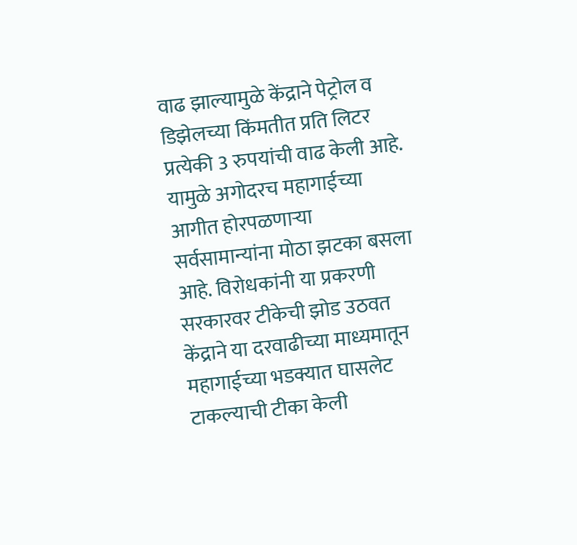वाढ झाल्यामुळे केंद्राने पेट्रोल व डिझेलच्या किंमतीत प्रति लिटर प्रत्येकी 3 रुपयांची वाढ केली आहे. यामुळे अगोदरच महागाईच्या आगीत होरपळणाऱ्या सर्वसामान्यांना मोठा झटका बसला आहे. विरोधकांनी या प्रकरणी सरकारवर टीकेची झोड उठवत केंद्राने या दरवाढीच्या माध्यमातून महागाईच्या भडक्यात घासलेट टाकल्याची टीका केली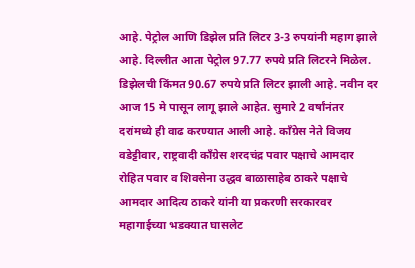आहे. पेट्रोल आणि डिझेल प्रति लिटर 3-3 रुपयांनी महाग झाले आहे. दिल्लीत आता पेट्रोल 97.77 रुपये प्रति लिटरने मिळेल. डिझेलची किंमत 90.67 रुपये प्रति लिटर झाली आहे. नवीन दर आज 15 मे पासून लागू झाले आहेत. सुमारे 2 वर्षांनंतर दरांमध्ये ही वाढ करण्यात आली आहे. काँग्रेस नेते विजय वडेट्टीवार, राष्ट्रवादी काँग्रेस शरदचंद्र पवार पक्षाचे आमदार रोहित पवार व शिवसेना उद्धव बाळासाहेब ठाकरे पक्षाचे आमदार आदित्य ठाकरे यांनी या प्रकरणी सरकारवर महागाईच्या भडक्यात घासलेट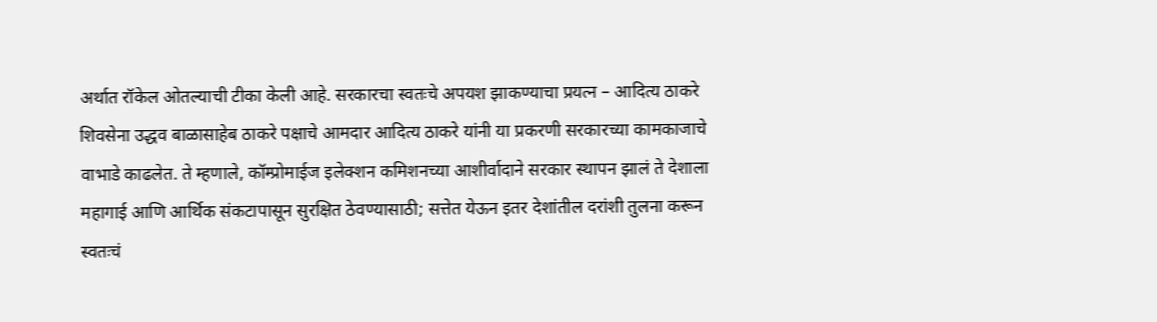अर्थात रॉकेल ओतल्याची टीका केली आहे. सरकारचा स्वतःचे अपयश झाकण्याचा प्रयत्न – आदित्य ठाकरे शिवसेना उद्धव बाळासाहेब ठाकरे पक्षाचे आमदार आदित्य ठाकरे यांनी या प्रकरणी सरकारच्या कामकाजाचे वाभाडे काढलेत. ते म्हणाले, कॉम्प्रोमाईज इलेक्शन कमिशनच्या आशीर्वादाने सरकार स्थापन झालं ते देशाला महागाई आणि आर्थिक संकटापासून सुरक्षित ठेवण्यासाठी; सत्तेत येऊन इतर देशांतील दरांशी तुलना करून स्वतःचं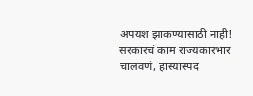अपयश झाकण्यासाठी नाही! सरकारचं काम राज्यकारभार चालवणं, हास्यास्पद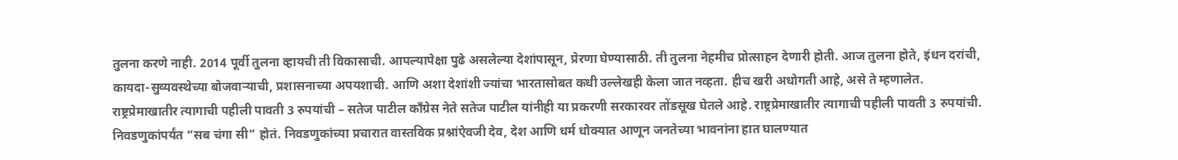तुलना करणे नाही. 2014 पूर्वी तुलना व्हायची ती विकासाची. आपल्यापेक्षा पुढे असलेल्या देशांपासून, प्रेरणा घेण्यासाठी. ती तुलना नेहमीच प्रोत्साहन देणारी होती. आज तुलना होते, इंधन दरांची, कायदा-सुव्यवस्थेच्या बोजवाऱ्याची, प्रशासनाच्या अपयशाची. आणि अशा देशांशी ज्यांचा भारतासोबत कधी उल्लेखही केला जात नव्हता. हीच खरी अधोगती आहे, असे ते म्हणालेत.
राष्ट्रप्रेमाखातीर त्यागाची पहीली पावती 3 रुपयांची – सतेज पाटील काँग्रेस नेते सतेज पाटील यांनीही या प्रकरणी सरकारवर तोंडसूख घेतले आहे. राष्ट्रप्रेमाखातीर त्यागाची पहीली पावती 3 रुपयांची. निवडणुकांपर्यंत “सब चंगा सी” होतं. निवडणुकांच्या प्रचारात वास्तविक प्रश्नांऐवजी देव, देश आणि धर्म धोक्यात आणून जनतेच्या भावनांना हात घालण्यात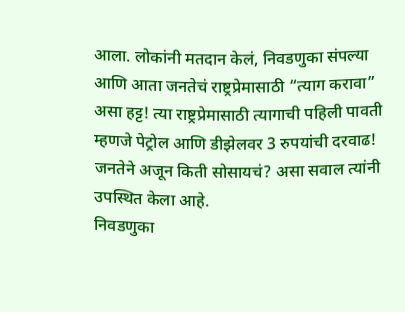आला. लोकांनी मतदान केलं, निवडणुका संपल्या आणि आता जनतेचं राष्ट्रप्रेमासाठी “त्याग करावा” असा हट्ट! त्या राष्ट्रप्रेमासाठी त्यागाची पहिली पावती म्हणजे पेट्रोल आणि डीझेलवर 3 रुपयांची दरवाढ! जनतेने अजून किती सोसायचं? असा सवाल त्यांनी उपस्थित केला आहे.
निवडणुका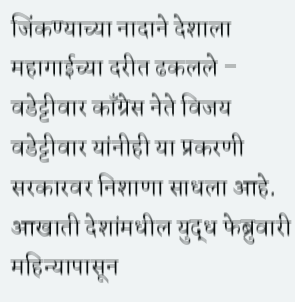जिंकण्याच्या नादाने देशाला महागाईच्या दरीत ढकलले – वडेट्टीवार काँग्रेस नेते विजय वडेट्टीवार यांनीही या प्रकरणी सरकारवर निशाणा साधला आहे. आखाती देशांमधील युद्ध फेब्रुवारी महिन्यापासून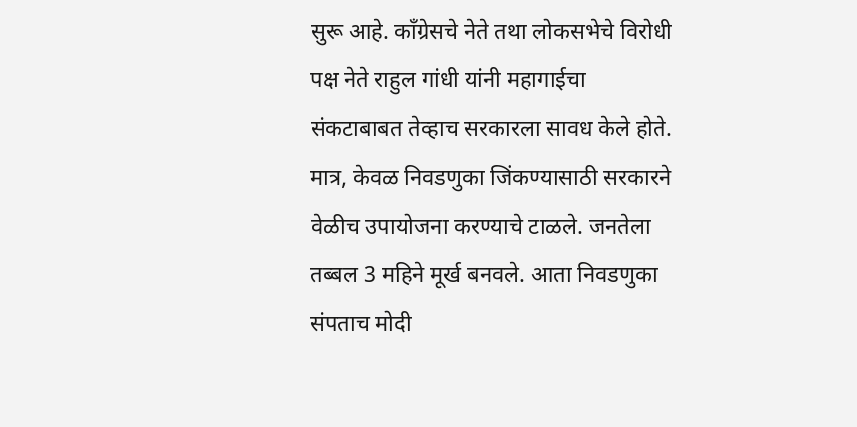सुरू आहे. काँग्रेसचे नेते तथा लोकसभेचे विरोधी पक्ष नेते राहुल गांधी यांनी महागाईचा संकटाबाबत तेव्हाच सरकारला सावध केले होते. मात्र, केवळ निवडणुका जिंकण्यासाठी सरकारने वेळीच उपायोजना करण्याचे टाळले. जनतेला तब्बल 3 महिने मूर्ख बनवले. आता निवडणुका संपताच मोदी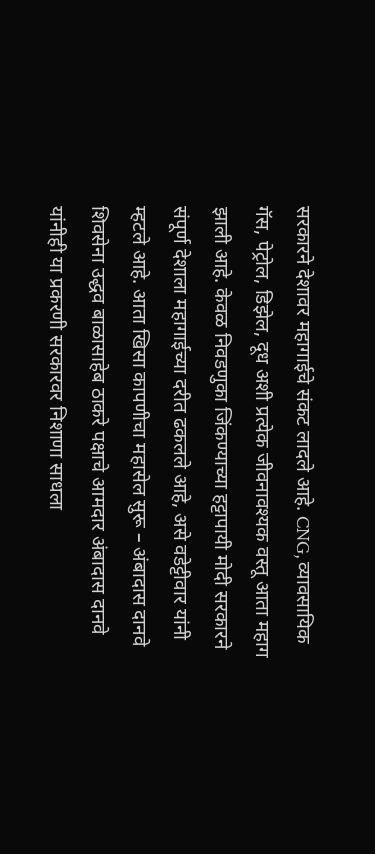सरकारने देशावर महागाईचे संकट लादले आहे. CNG, व्यावसायिक गॅस, पेट्रोल, डिझेल, दूध अशी प्रत्येक जीवनावश्यक वस्तू आता महाग झाली आहे. केवळ निवडणुका जिंकण्याच्या हट्टापायी मोदी सरकारने संपूर्ण देशाला महागाईच्या दरीत ढकलले आहे, असे वडेट्टीवार यांनी म्हटले आहे. आता खिसा कापणीचा महासेल सुरू – अंबादास दानवे शिवसेना उद्धव बाळासाहेब ठाकरे पक्षाचे आमदार अंबादास दानवे यांनीही या प्रकरणी सरकारवर निशाणा साधला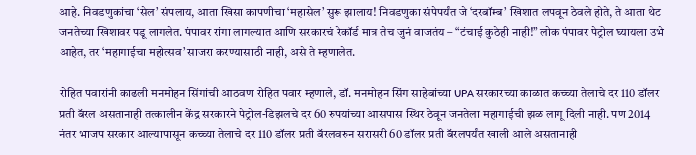आहे. निवडणुकांचा ‘सेल’ संपलाय, आता खिसा कापणीचा ‘महासेल’ सुरू झालाय! निवडणुका संपेपर्यंत जे ‘दरबॉम्ब’ खिशात लपवून ठेवले होते, ते आता थेट जनतेच्या खिशावर पडू लागलेत. पंपावर रांगा लागल्यात आणि सरकारचं रेकॉर्ड मात्र तेच जुनं वाजतंय – “टंचाई कुठेही नाही!” लोक पंपावर पेट्रोल घ्यायला उभे आहेत, तर ‘महागाईचा महोत्सव’ साजरा करण्यासाठी नाही, असे ते म्हणालेत.

रोहित पवारांनी काढली मनमोहन सिंगांची आठवण रोहित पवार म्हणाले, डॉ. मनमोहन सिंग साहेबांच्या UPA सरकारच्या काळात कच्च्या तेलाचे दर 110 डॉलर प्रती बॅरल असतानाही तत्कालीन केंद्र सरकारने पेट्रोल-डिझलचे दर 60 रुपयांच्या आसपास स्थिर ठेवून जनतेला महागाईची झळ लागू दिली नाही. पण 2014 नंतर भाजप सरकार आल्यापासून कच्च्या तेलाचे दर 110 डॉलर प्रती बॅरलवरुन सरासरी 60 डॉलर प्रती बॅरलपर्यंत खाली आले असतानाही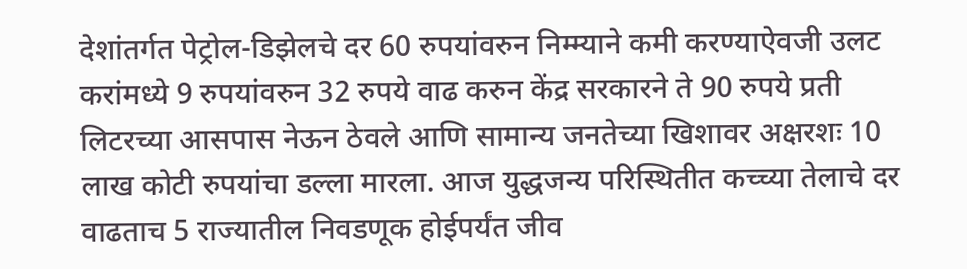देशांतर्गत पेट्रोल-डिझेलचे दर 60 रुपयांवरुन निम्म्याने कमी करण्याऐवजी उलट करांमध्ये 9 रुपयांवरुन 32 रुपये वाढ करुन केंद्र सरकारने ते 90 रुपये प्रती लिटरच्या आसपास नेऊन ठेवले आणि सामान्य जनतेच्या खिशावर अक्षरशः 10 लाख कोटी रुपयांचा डल्ला मारला. आज युद्धजन्य परिस्थितीत कच्च्या तेलाचे दर वाढताच 5 राज्यातील निवडणूक होईपर्यंत जीव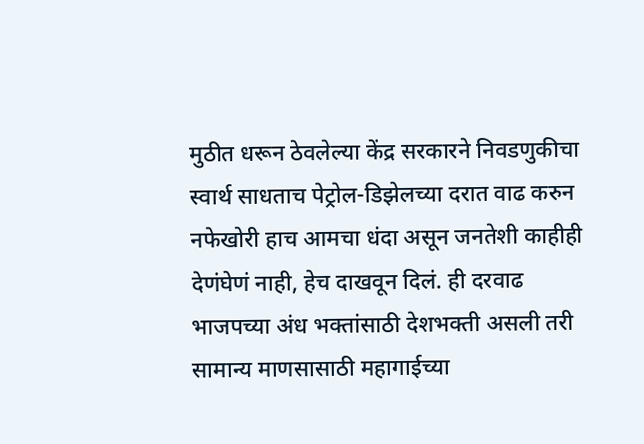मुठीत धरून ठेवलेल्या केंद्र सरकारने निवडणुकीचा स्वार्थ साधताच पेट्रोल-डिझेलच्या दरात वाढ करुन नफेखोरी हाच आमचा धंदा असून जनतेशी काहीही देणंघेणं नाही, हेच दाखवून दिलं. ही दरवाढ भाजपच्या अंध भक्तांसाठी देशभक्ती असली तरी सामान्य माणसासाठी महागाईच्या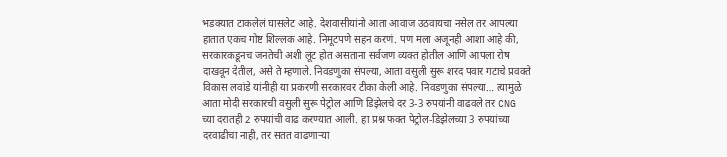भडक्यात टाकलेलं घासलेट आहे. देशवासीयांनो आता आवाज उठवायचा नसेल तर आपल्या हातात एकच गोष्ट शिल्लक आहे. निमूटपणे सहन करणं. पण मला अजूनही आशा आहे की, सरकारकडूनच जनतेची अशी लूट होत असताना सर्वजण व्यक्त होतील आणि आपला रोष दाखवून देतील, असे ते म्हणाले. निवडणुका संपल्या, आता वसुली सुरू शरद पवार गटाचे प्रवक्ते विकास लवांडे यांनीही या प्रकरणी सरकारवर टीका केली आहे. निवडणुका संपल्या… त्यामुळे आता मोदी सरकारची वसुली सुरू पेट्रोल आणि डिझेलचे दर 3-3 रुपयांनी वाढवले तर CNG च्या दरातही 2 रुपयांची वाढ करण्यात आली. हा प्रश्न फक्त पेट्रोल-डिझेलच्या 3 रुपयांच्या दरवाढीचा नाही, तर सतत वाढणाऱ्या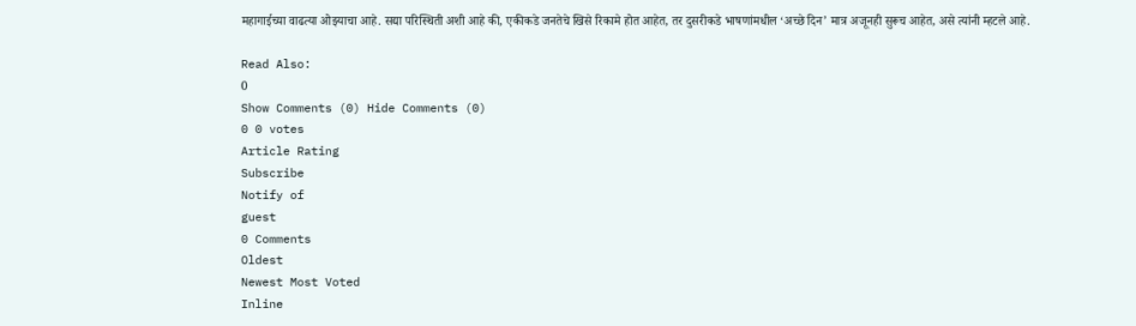महागाईच्या वाढत्या ओझ्याचा आहे. सद्या परिस्थिती अशी आहे की, एकीकडे जनतेचे खिसे रिकामे होत आहेत, तर दुसरीकडे भाषणांमधील ‘अच्छे दिन’ मात्र अजूनही सुरूच आहेत, असे त्यांनी म्हटले आहे.

Read Also:
0
Show Comments (0) Hide Comments (0)
0 0 votes
Article Rating
Subscribe
Notify of
guest
0 Comments
Oldest
Newest Most Voted
Inline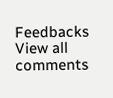Feedbacks
View all comments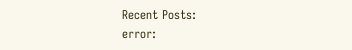Recent Posts:
error: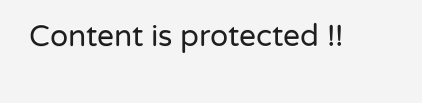Content is protected !!